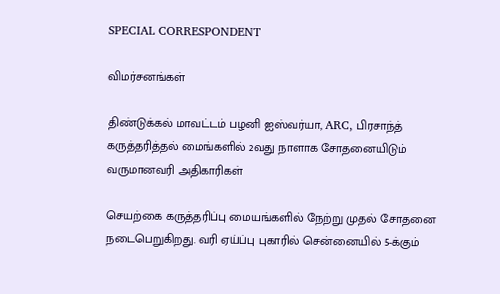SPECIAL CORRESPONDENT

விமர்சனங்கள்

திண்டுக்கல் மாவட்டம் பழனி ஐஸ்வர்யா, ARC, பிரசாந்த் கருத்தரித்தல் மைங்களில் 2வது நாளாக சோதனையிடும் வருமானவரி அதிகாரிகள்

செயற்கை கருத்தரிப்பு மையங்களில் நேற்று முதல் சோதனை நடைபெறுகிறது. வரி ஏய்ப்பு புகாரில் சென்னையில் 5-க்கும்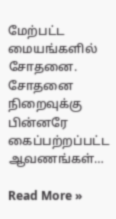மேற்பட்ட மையங்களில் சோதனை. சோதனை நிறைவுக்கு பின்னரே கைப்பற்றப்பட்ட ஆவணங்கள்…

Read More »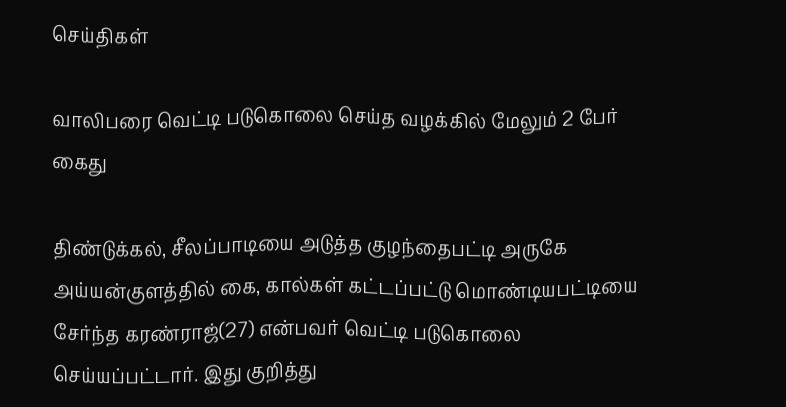செய்திகள்

வாலிபரை வெட்டி படுகொலை செய்த வழக்கில் மேலும் 2 பேர் கைது

திண்டுக்கல், சீலப்பாடியை அடுத்த குழந்தைபட்டி அருகே அய்யன்குளத்தில் கை, கால்கள் கட்டப்பட்டு மொண்டியபட்டியை சேர்ந்த கரண்ராஜ்(27) என்பவர் வெட்டி படுகொலை செய்யப்பட்டார். இது குறித்து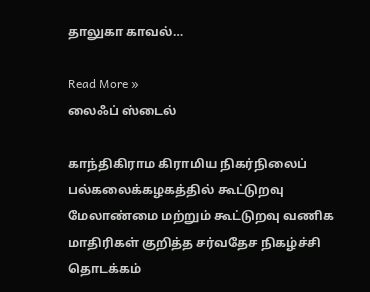தாலுகா காவல்…

Read More »
லைஃப் ஸ்டைல்

காந்திகிராம கிராமிய நிகர்நிலைப் பல்கலைக்கழகத்தில் கூட்டுறவு மேலாண்மை மற்றும் கூட்டுறவு வணிக மாதிரிகள் குறித்த சர்வதேச நிகழ்ச்சி தொடக்கம்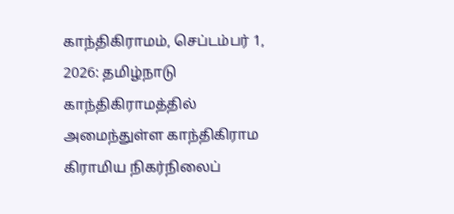காந்திகிராமம், செப்டம்பர் 1, 2026: தமிழ்நாடு காந்திகிராமத்தில் அமைந்துள்ள காந்திகிராம கிராமிய நிகர்நிலைப்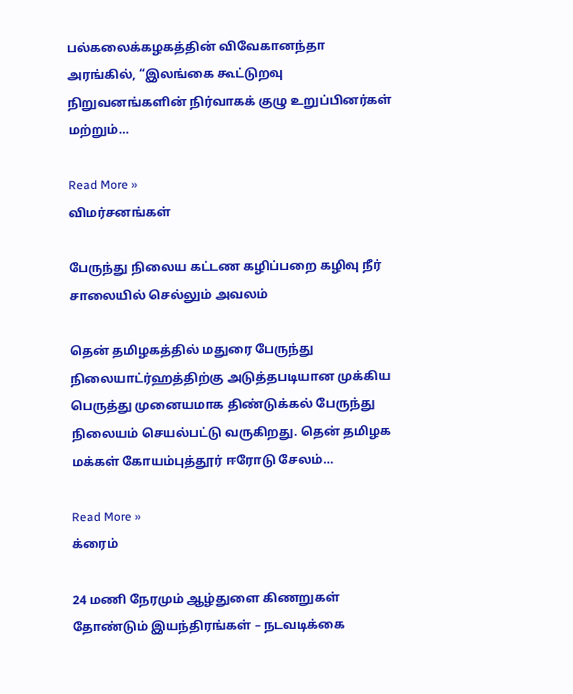பல்கலைக்கழகத்தின் விவேகானந்தா அரங்கில், “இலங்கை கூட்டுறவு நிறுவனங்களின் நிர்வாகக் குழு உறுப்பினர்கள் மற்றும்…

Read More »
விமர்சனங்கள்

பேருந்து நிலைய கட்டண கழிப்பறை கழிவு நீர் சாலையில் செல்லும் அவலம்

தென் தமிழகத்தில் மதுரை பேருந்து நிலையாட்ர்ஹத்திற்கு அடுத்தபடியான முக்கிய பெருத்து முனையமாக திண்டுக்கல் பேருந்து நிலையம் செயல்பட்டு வருகிறது. தென் தமிழக மக்கள் கோயம்புத்தூர் ஈரோடு சேலம்…

Read More »
க்ரைம்

24 மணி நேரமும் ஆழ்துளை கிணறுகள் தோண்டும் இயந்திரங்கள் – நடவடிக்கை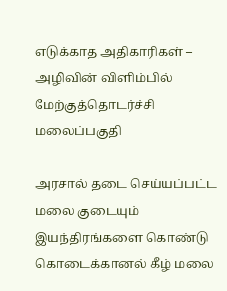எடுக்காத அதிகாரிகள் – அழிவின் விளிம்பில் மேற்குத்தொடர்ச்சி மலைப்பகுதி

அரசால் தடை செய்யப்பட்ட மலை குடையும் இயந்திரங்களை கொண்டு கொடைக்கானல் கீழ் மலை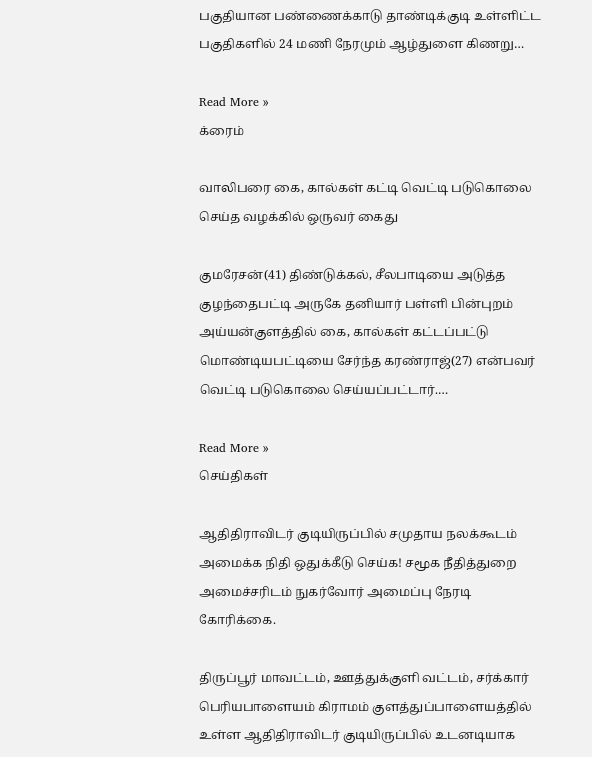பகுதியான பண்ணைக்காடு தாண்டிக்குடி உள்ளிட்ட பகுதிகளில் 24 மணி நேரமும் ஆழ்துளை கிணறு…

Read More »
க்ரைம்

வாலிபரை கை, கால்கள் கட்டி வெட்டி படுகொலை செய்த வழக்கில் ஒருவர் கைது

குமரேசன்(41) திண்டுக்கல், சீலபாடியை அடுத்த குழந்தைபட்டி அருகே தனியார் பள்ளி பின்புறம் அய்யன்குளத்தில் கை, கால்கள் கட்டப்பட்டு மொண்டியபட்டியை சேர்ந்த கரண்ராஜ்(27) என்பவர் வெட்டி படுகொலை செய்யப்பட்டார்.…

Read More »
செய்திகள்

ஆதிதிராவிடர் குடியிருப்பில் சமுதாய நலக்கூடம் அமைக்க நிதி ஒதுக்கீடு செய்க! சமூக நீதித்துறை அமைச்சரிடம் நுகர்வோர் அமைப்பு நேரடி கோரிக்கை.

திருப்பூர் மாவட்டம், ஊத்துக்குளி வட்டம், சர்க்கார் பெரியபாளையம் கிராமம் குளத்துப்பாளையத்தில் உள்ள ஆதிதிராவிடர் குடியிருப்பில் உடனடியாக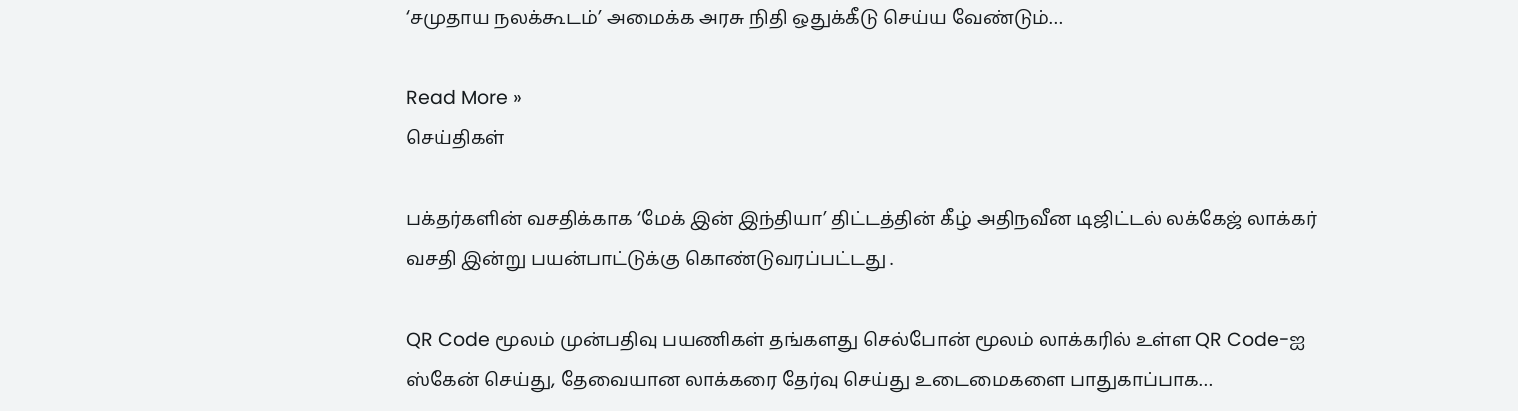‘சமுதாய நலக்கூடம்’ அமைக்க அரசு நிதி ஒதுக்கீடு செய்ய வேண்டும்…

Read More »
செய்திகள்

பக்தர்களின் வசதிக்காக ‘மேக் இன் இந்தியா’ திட்டத்தின் கீழ் அதிநவீன டிஜிட்டல் லக்கேஜ் லாக்கர் வசதி இன்று பயன்பாட்டுக்கு கொண்டுவரப்பட்டது .

QR Code மூலம் முன்பதிவு பயணிகள் தங்களது செல்போன் மூலம் லாக்கரில் உள்ள QR Code-ஐ ஸ்கேன் செய்து, தேவையான லாக்கரை தேர்வு செய்து உடைமைகளை பாதுகாப்பாக…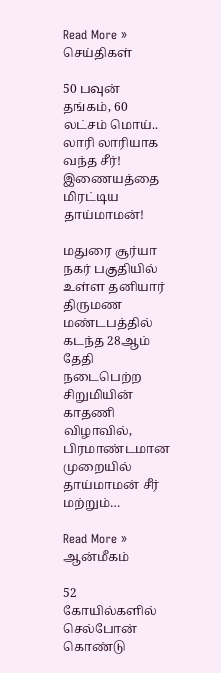Read More »
செய்திகள்

50 பவுன் தங்கம், 60 லட்சம் மொய்.. லாரி லாரியாக வந்த சீர்! இணையத்தை மிரட்டிய தாய்மாமன்!

மதுரை சூர்யா நகர் பகுதியில் உள்ள தனியார் திருமண மண்டபத்தில் கடந்த 28ஆம் தேதி நடைபெற்ற சிறுமியின் காதணி விழாவில், பிரமாண்டமான முறையில் தாய்மாமன் சீர் மற்றும்…

Read More »
ஆன்மீகம்

52 கோயில்களில் செல்போன் கொண்டு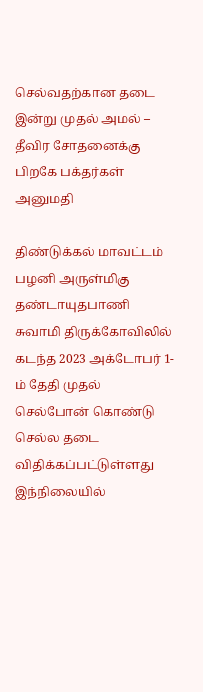செல்வதற்கான தடை இன்று முதல் அமல் – தீவிர சோதனைக்கு பிறகே பக்தர்கள் அனுமதி

திண்டுக்கல் மாவட்டம் பழனி அருள்மிகு தண்டாயுதபாணி சுவாமி திருக்கோவிலில் கடந்த 2023 அக்டோபர் 1-ம் தேதி முதல் செல்போன் கொண்டு செல்ல தடை விதிக்கப்பட்டுள்ளது இந்நிலையில்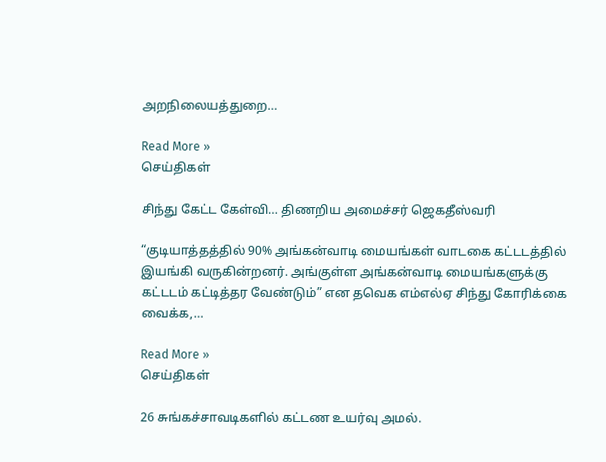அறநிலையத்துறை…

Read More »
செய்திகள்

சிந்து கேட்ட கேள்வி… திணறிய அமைச்சர் ஜெகதீஸ்வரி

“குடியாத்தத்தில் 90% அங்கன்வாடி மையங்கள் வாடகை கட்டடத்தில் இயங்கி வருகின்றனர். அங்குள்ள அங்கன்வாடி மையங்களுக்கு கட்டடம் கட்டித்தர வேண்டும்” என தவெக எம்எல்ஏ சிந்து கோரிக்கை வைக்க,…

Read More »
செய்திகள்

26 சுங்கச்சாவடிகளில் கட்டண உயர்வு அமல்.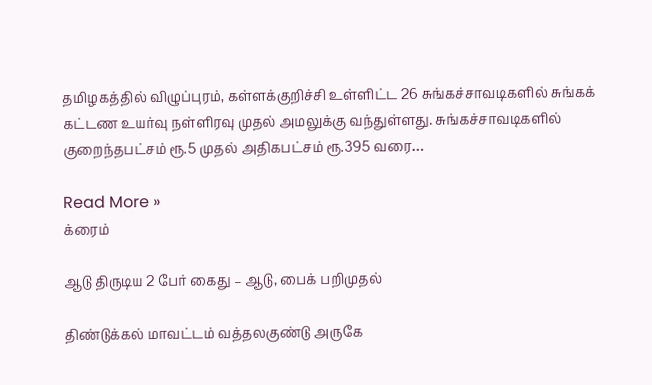தமிழகத்தில் விழுப்புரம், கள்ளக்குறிச்சி உள்ளிட்ட 26 சுங்கச்சாவடிகளில் சுங்கக் கட்டண உயர்வு நள்ளிரவு முதல் அமலுக்கு வந்துள்ளது. சுங்கச்சாவடிகளில் குறைந்தபட்சம் ரூ.5 முதல் அதிகபட்சம் ரூ.395 வரை…

Read More »
க்ரைம்

ஆடு திருடிய 2 பேர் கைது – ஆடு, பைக் பறிமுதல்

திண்டுக்கல் மாவட்டம் வத்தலகுண்டு அருகே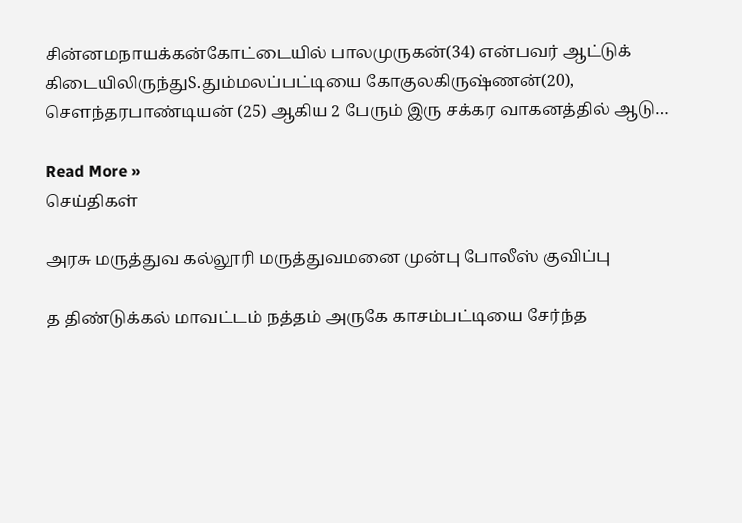சின்னமநாயக்கன்கோட்டையில் பாலமுருகன்(34) என்பவர் ஆட்டுக் கிடையிலிருந்துS.தும்மலப்பட்டியை கோகுலகிருஷ்ணன்(20), சௌந்தரபாண்டியன் (25) ஆகிய 2 பேரும் இரு சக்கர வாகனத்தில் ஆடு…

Read More »
செய்திகள்

அரசு மருத்துவ கல்லூரி மருத்துவமனை முன்பு போலீஸ் குவிப்பு

த திண்டுக்கல் மாவட்டம் நத்தம் அருகே காசம்பட்டியை சேர்ந்த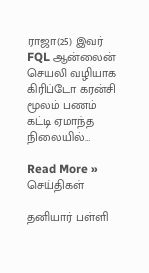ராஜா(25) இவர் FQL ஆன்லைன் செயலி வழியாக கிரிப்டோ கரன்சி மூலம் பணம் கட்டி ஏமாந்த நிலையில்…

Read More »
செய்திகள்

தனியார் பள்ளி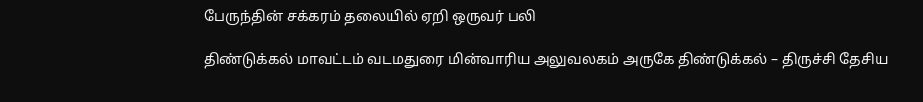பேருந்தின் சக்கரம் தலையில் ஏறி ஒருவர் பலி

திண்டுக்கல் மாவட்டம் வடமதுரை மின்வாரிய அலுவலகம் அருகே திண்டுக்கல் – திருச்சி தேசிய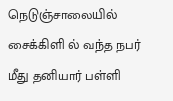நெடுஞ்சாலையில் சைக்கிளி ல் வந்த நபர் மீது தனியார் பள்ளி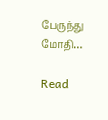பேருந்து மோதி…

Read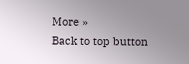More »
Back to top button